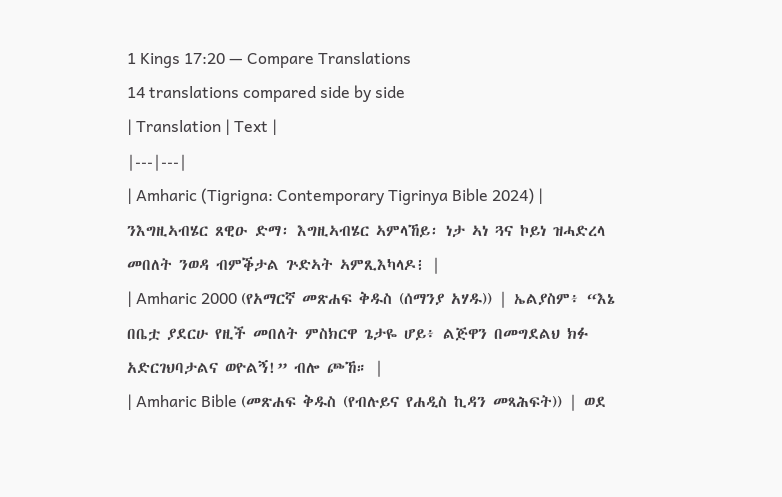1 Kings 17:20 — Compare Translations
14 translations compared side by side
| Translation | Text |
|---|---|
| Amharic (Tigrigna: Contemporary Tigrinya Bible 2024) | ንእግዚኣብሄር ጸዊዑ ድማ፡ እግዚኣብሄር ኣምላኸይ፡ ነታ ኣነ ጓና ኮይነ ዝሓድረላ መበለት ንወዳ ብምቕታል ጕድኣት ኣምጺእካላዶ፧ |
| Amharic 2000 (የአማርኛ መጽሐፍ ቅዱስ (ሰማንያ አሃዱ)) | ኤልያስም፥ “እኔ በቤቷ ያደርሁ የዚች መበለት ምስክርዋ ጌታዬ ሆይ፥ ልጅዋን በመግደልህ ክፉ አድርገህባታልና ወዮልኝ!” ብሎ ጮኸ። |
| Amharic Bible (መጽሐፍ ቅዱስ (የብሉይና የሐዲስ ኪዳን መጻሕፍት)) | ወደ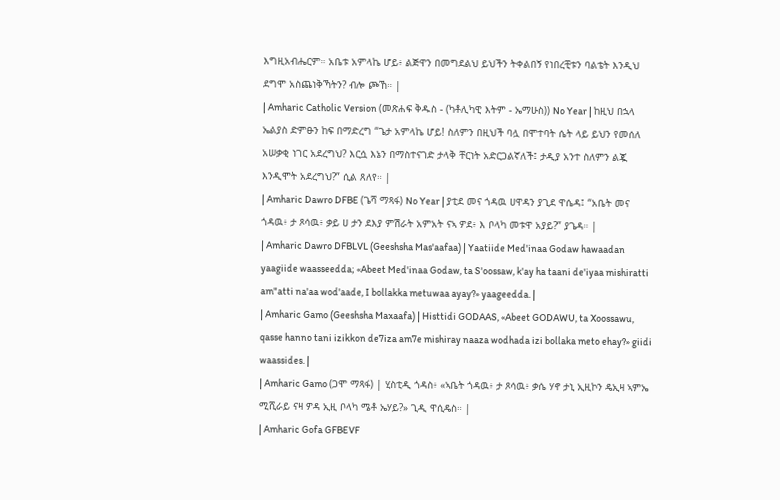እግዚአብሔርም። አቤቱ አምላኬ ሆይ፥ ልጅዋን በመግደልህ ይህችን ትቀልበኝ የነበረቺቱን ባልቴት እንዲህ ደግሞ አስጨነቅኻትን? ብሎ ጮኸ። |
| Amharic Catholic Version (መጽሐፍ ቅዱስ - (ካቶሊካዊ እትም - ኤማሁስ)) No Year | ከዚህ በኋላ ኤልያስ ድምፁን ከፍ በማድረግ “ጌታ አምላኬ ሆይ! ስለምን በዚህች ባሏ በሞተባት ሴት ላይ ይህን የመሰለ አሠቃቂ ነገር አደረግህ? እርሷ እኔን በማስተናገድ ታላቅ ቸርነት አድርጋልኛለች፤ ታዲያ አንተ ስለምን ልጇ እንዲሞት አደረግህ?” ሲል ጸለየ። |
| Amharic Dawro DFBE (ጌሻ ማጻፋ) No Year | ያቲደ መና ጎዳዉ ሀዋዳን ያጊደ ዋሴዳ፤ “አቤት መና ጎዳዉ፥ ታ ጾሳዉ፥ ቃይ ሀ ታን ደእያ ምሽራት አምአት ናኣ ዎደ፥ እ ቦላካ መቱዋ አያይ?” ያጌዳ። |
| Amharic Dawro DFBLVL (Geeshsha Mas'aafaa) | Yaatiide Med'inaa Godaw hawaadan yaagiide waasseedda; «Abeet Med'inaa Godaw, ta S'oossaw, k'ay ha taani de'iyaa mishiratti am"atti na'aa wod'aade, I bollakka metuwaa ayay?» yaageedda. |
| Amharic Gamo (Geeshsha Maxaafa) | Histtidi GODAAS, «Abeet GODAWU, ta Xoossawu, qasse hanno tani izikkon de7iza am7e mishiray naaza wodhada izi bollaka meto ehay?» giidi waassides. |
| Amharic Gamo (ጋሞ ማጻፋ) | ሂስቲዲ ጎዳስ፥ «ኣቤት ጎዳዉ፥ ታ ጾሳዉ፥ ቃሴ ሃኖ ታኒ ኢዚኮን ዴኢዛ ኣምኤ ሚሺራይ ናዛ ዎዳ ኢዚ ቦላካ ሜቶ ኤሃይ?» ጊዲ ዋሲዴስ። |
| Amharic Gofa GFBEVF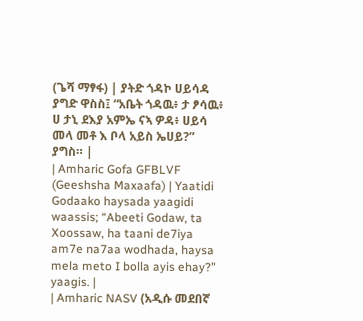(ጌሻ ማፃፋ) | ያትድ ጎዳኮ ሀይሳዳ ያግድ ዋስስ፤ “አቤት ጎዳዉ፥ ታ ፆሳዉ፥ ሀ ታኒ ደእያ አምኤ ናኣ ዎዳ፥ ሀይሳ መላ መቶ እ ቦላ አይስ ኤሀይ?” ያግስ። |
| Amharic Gofa GFBLVF (Geeshsha Maxaafa) | Yaatidi Godaako haysada yaagidi waassis; “Abeeti Godaw, ta Xoossaw, ha taani de7iya am7e na7aa wodhada, haysa mela meto I bolla ayis ehay?” yaagis. |
| Amharic NASV (አዲሱ መደበኛ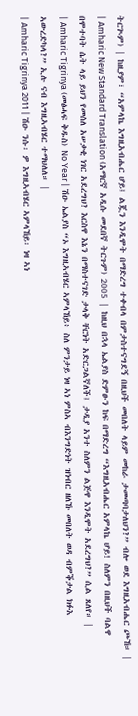ትርጒም) | ከዚያም፣ “አምላኬ እግዚአብሔር ሆይ፤ ልጇን እንዲሞት በማድረግ ተቀብላ በምታስተናግደኝ በዚህች መበለት ላይም መከራ ታመጣባታለህን?” ብሎ ወደ እግዚአብሔር ጮኸ። |
| Amharic New Standard Translation (አማርኛ አዲሱ መደበኛ ትርጉም) 2005 | ከዚህ በኋላ ኤልያስ ድምፁን ከፍ በማድረግ “እግዚአብሔር አምላኬ ሆይ! ስለምን በዚህች ባልዋ በሞተባት ሴት ላይ ይህን የመሰለ አሠቃቂ ነገር አደረግህ? እርስዋ እኔን በማስተናገድ ታላቅ ቸርነት አድርጋልኛለች፤ ታዲያ አንተ ስለምን ልጅዋ እንዲሞት አደረግህ?” ሲል ጸለየ። |
| Amharic Tigrinya (መፅሓፍ ቅዱስ) No Year | ሽዑ ኤልያስ “ኦ እግዚኣብሄር ኣምላኸይ፥ ስለ ምንታይ ነዛ ኣነ ምስኣ ብእንግድነት ዝነብር ዘለኹ መበለት ወዳ ብምቕታል ክፉእ ኣውረድካላ?” ኢሉ ናብ እግዚኣብሄር ተማህለለ። |
| Amharic Tigrinya 2011 | ሽዑ ንሱ፡ ዎ እግዚኣብሄር ኣምላኸይ፡ ነዛ ኣነ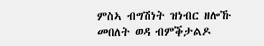ምስኣ ብግሽነት ዝነብር ዘሎኹ መበለት ወዳ ብምቕታልዶ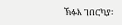ኽፉእ ገበርካያ፡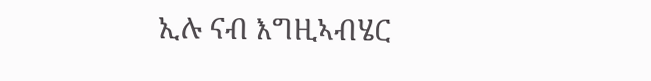ኢሉ ናብ እግዚኣብሄር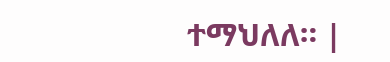ተማህለለ። |